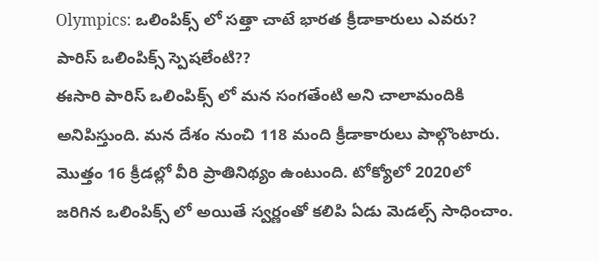Olympics: ఒలింపిక్స్ లో సత్తా చాటే భారత క్రీడాకారులు ఎవరు? పారిస్ ఒలింపిక్స్ స్పెషలేంటి??
ఈసారి పారిస్ ఒలింపిక్స్ లో మన సంగతేంటి అని చాలామందికి అనిపిస్తుంది. మన దేశం నుంచి 118 మంది క్రీడాకారులు పాల్గొంటారు. మొత్తం 16 క్రీడల్లో వీరి ప్రాతినిథ్యం ఉంటుంది. టోక్యోలో 2020లో జరిగిన ఒలింపిక్స్ లో అయితే స్వర్ణంతో కలిపి ఏడు మెడల్స్ సాధించాం.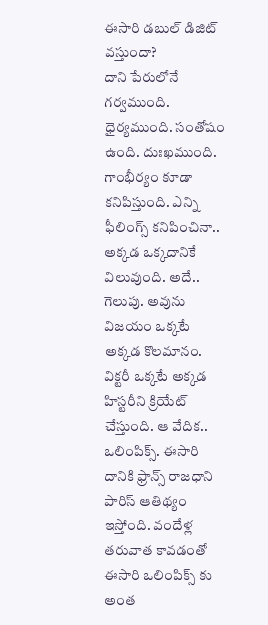ఈసారి డబుల్ డిజిట్ వస్తుందా?
దాని పేరులోనే గర్వముంది. ధైర్యముంది. సంతోషం ఉంది. దుఃఖముంది. గాంభీర్యం కూడా కనిపిస్తుంది. ఎన్ని ఫీలింగ్స్ కనిపించినా.. అక్కడ ఒక్కదానికే విలువుంది. అదే.. గెలుపు. అవును విజయం ఒక్కటే అక్కడ కొలమానం. విక్టరీ ఒక్కటే అక్కడ హిస్టరీని క్రియేట్ చేస్తుంది. ఆ వేదిక.. ఒలింపిక్స్. ఈసారి దానికి ఫ్రాన్స్ రాజధాని పారిస్ ఆతిథ్యం ఇస్తోంది. వందేళ్ల తరువాత కావడంతో ఈసారి ఒలింపిక్స్ కు అంత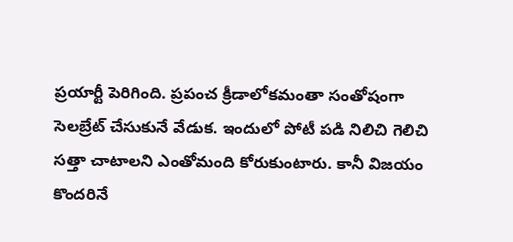ప్రయార్టీ పెరిగింది. ప్రపంచ క్రీడాలోకమంతా సంతోషంగా సెలబ్రేట్ చేసుకునే వేడుక. ఇందులో పోటీ పడి నిలిచి గెలిచి సత్తా చాటాలని ఎంతోమంది కోరుకుంటారు. కానీ విజయం కొందరినే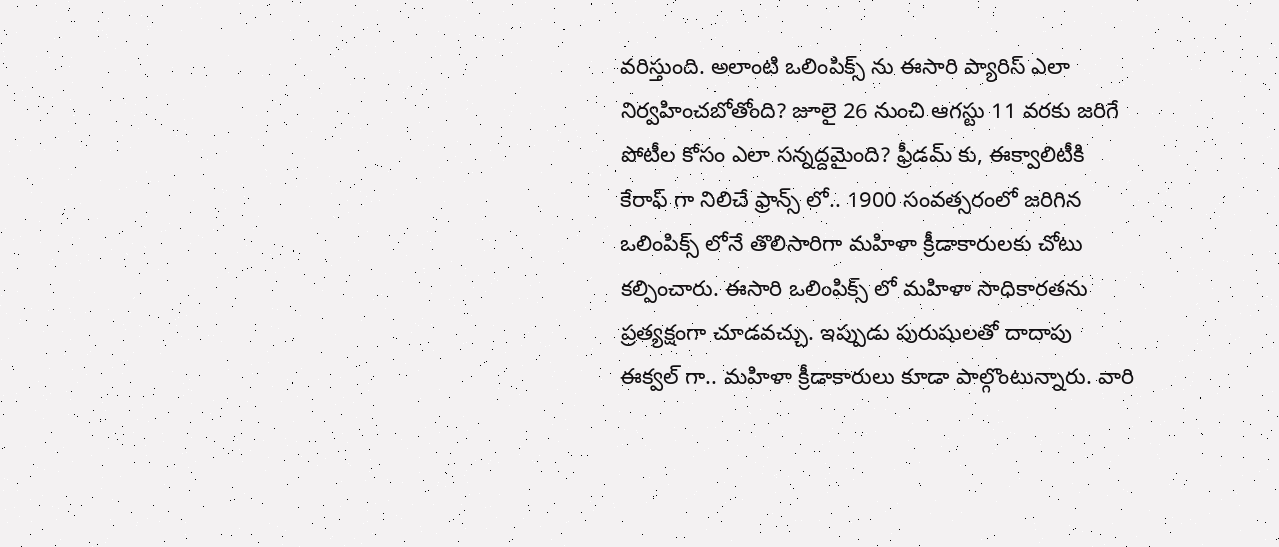వరిస్తుంది. అలాంటి ఒలింపిక్స్ ను ఈసారి ప్యారిస్ ఎలా నిర్వహించబోతోంది? జూలై 26 నుంచి ఆగస్టు 11 వరకు జరిగే పోటీల కోసం ఎలా సన్నద్దమైంది? ఫ్రీడమ్ కు, ఈక్వాలిటీకి కేరాఫ్ గా నిలిచే ఫ్రాన్స్ లో.. 1900 సంవత్సరంలో జరిగిన ఒలింపిక్స్ లోనే తొలిసారిగా మహిళా క్రీడాకారులకు చోటు కల్పించారు. ఈసారి ఒలింపిక్స్ లో మహిళా సాధికారతను ప్రత్యక్షంగా చూడవచ్చు. ఇప్పుడు పురుషులతో దాదాపు ఈక్వల్ గా.. మహిళా క్రీడాకారులు కూడా పాల్గొంటున్నారు. వారి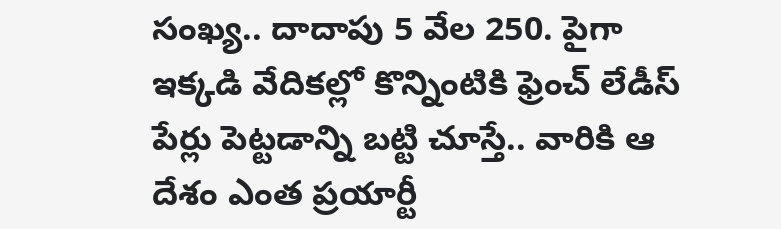సంఖ్య.. దాదాపు 5 వేల 250. పైగా ఇక్కడి వేదికల్లో కొన్నింటికి ఫ్రెంచ్ లేడీస్ పేర్లు పెట్టడాన్ని బట్టి చూస్తే.. వారికి ఆ దేశం ఎంత ప్రయార్టీ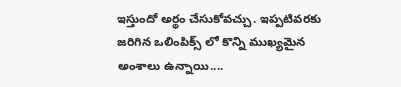ఇస్తుందో అర్థం చేసుకోవచ్చు. ఇప్పటివరకు జరిగిన ఒలింపిక్స్ లో కొన్ని ముఖ్యమైన అంశాలు ఉన్నాయి....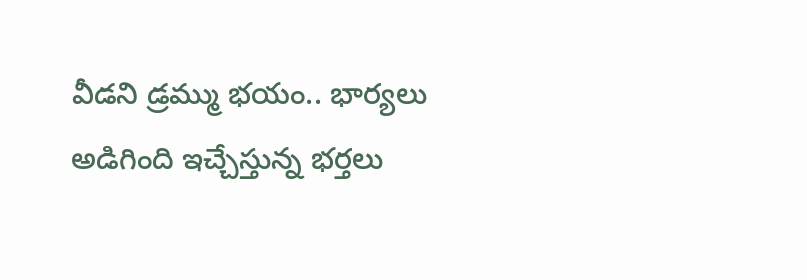వీడని డ్రమ్ము భయం.. భార్యలు అడిగింది ఇచ్చేస్తున్న భర్తలు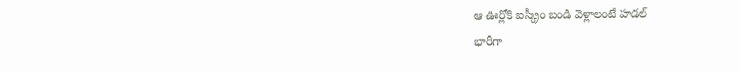ఆ ఊర్లోకి ఐస్క్రీం బండి వెళ్లాలంటే హడల్
భారీగా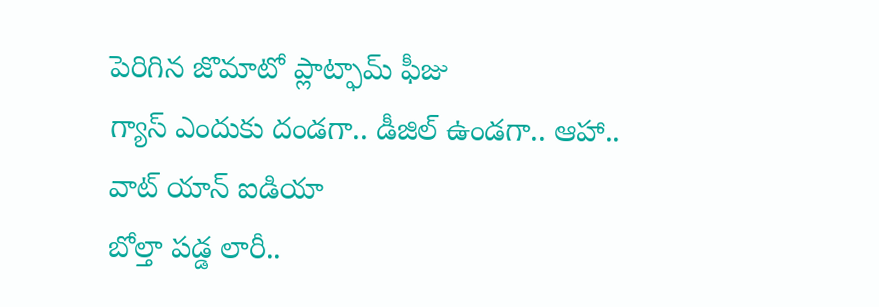పెరిగిన జొమాటో ప్లాట్ఫామ్ ఫీజు
గ్యాస్ ఎందుకు దండగా.. డీజిల్ ఉండగా.. ఆహా.. వాట్ యాన్ ఐడియా
బోల్తా పడ్డ లారీ..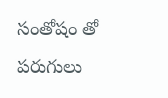సంతోషం తో పరుగులు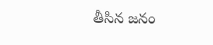తీసిన జనం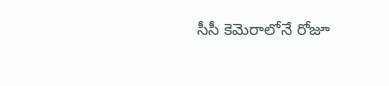సీసీ కెమెరాలోనే రోజూ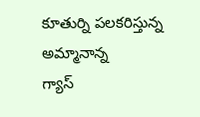కూతుర్ని పలకరిస్తున్న అమ్మానాన్న
గ్యాస్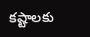కష్టాలకు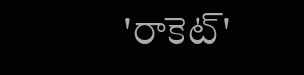'రాకెట్'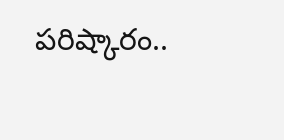పరిష్కారం..